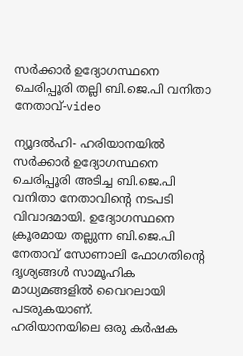സര്‍ക്കാര്‍ ഉദ്യോഗസ്ഥനെ ചെരിപ്പൂരി തല്ലി ബി.ജെ.പി വനിതാ നേതാവ്-video

ന്യൂദല്‍ഹി- ഹരിയാനയില്‍ സര്‍ക്കാര്‍ ഉദ്യോഗസ്ഥനെ ചെരിപ്പൂരി അടിച്ച ബി.ജെ.പി വനിതാ നേതാവിന്റെ നടപടി വിവാദമായി. ഉദ്യോഗസ്ഥനെ ക്രൂരമായ തല്ലുന്ന ബി.ജെ.പി നേതാവ് സോണാലി ഫോഗതിന്റെ ദൃശ്യങ്ങള്‍ സാമൂഹിക മാധ്യമങ്ങളില്‍ വൈറലായി പടരുകയാണ്.
ഹരിയാനയിലെ ഒരു കര്‍ഷക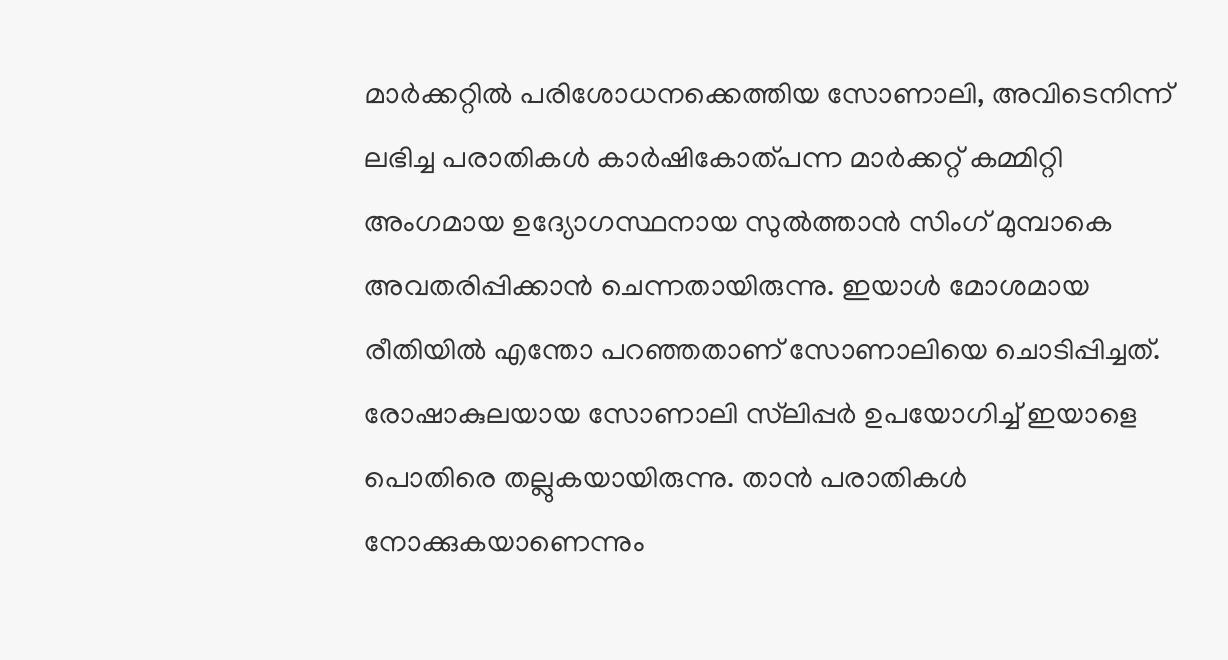മാര്‍ക്കറ്റില്‍ പരിശോധനക്കെത്തിയ സോണാലി, അവിടെനിന്ന് ലഭിച്ച പരാതികള്‍ കാര്‍ഷികോത്പന്ന മാര്‍ക്കറ്റ് കമ്മിറ്റി അംഗമായ ഉദ്യോഗസ്ഥനായ സുല്‍ത്താന്‍ സിംഗ് മുമ്പാകെ അവതരിപ്പിക്കാന്‍ ചെന്നതായിരുന്നു. ഇയാള്‍ മോശമായ രീതിയില്‍ എന്തോ പറഞ്ഞതാണ് സോണാലിയെ ചൊടിപ്പിച്ചത്.
രോഷാകുലയായ സോണാലി സ്‌ലിപ്പര്‍ ഉപയോഗിച്ച് ഇയാളെ പൊതിരെ തല്ലുകയായിരുന്നു. താന്‍ പരാതികള്‍ നോക്കുകയാണെന്നും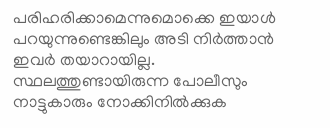പരിഹരിക്കാമെന്നുമൊക്കെ ഇയാള്‍ പറയുന്നുണ്ടെങ്കിലും അടി നിര്‍ത്താന്‍ ഇവര്‍ തയാറായില്ല. സ്ഥലത്തുണ്ടായിരുന്ന പോലീസും നാട്ടുകാരും നോക്കിനില്‍ക്കുക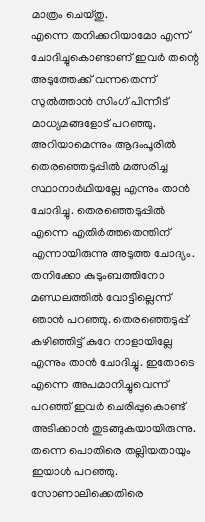മാത്രം ചെയ്തു.
എന്നെ തനിക്കറിയാമോ എന്ന് ചോദിച്ചുകൊണ്ടാണ് ഇവര്‍ തന്റെ അടുത്തേക്ക് വന്നതെന്ന് സുല്‍ത്താന്‍ സിംഗ് പിന്നീട് മാധ്യമങ്ങളോട് പറഞ്ഞു. അറിയാമെന്നും ആദംപൂരില്‍ തെരഞ്ഞെടുപ്പില്‍ മത്സരിച്ച സ്ഥാനാര്‍ഥിയല്ലേ എന്നും താന്‍ ചോദിച്ചു. തെരഞ്ഞെടുപ്പില്‍ എന്നെ എതിര്‍ത്തതെന്തിന് എന്നായിരുന്നു അടുത്ത ചോദ്യം. തനിക്കോ കുടുംബത്തിനോ മണ്ഡലത്തില്‍ വോട്ടില്ലെന്ന് ഞാന്‍ പറഞ്ഞു. തെരഞ്ഞെടുപ്പ് കഴിഞ്ഞിട്ട് കുറേ നാളായില്ലേ എന്നും താന്‍ ചോദിച്ചു. ഇതോടെ എന്നെ അപമാനിച്ചുവെന്ന് പറഞ്ഞ് ഇവര്‍ ചെരിപ്പുകൊണ്ട് അടിക്കാന്‍ തുടങ്ങുകയായിരുന്നു. തന്നെ പൊതിരെ തല്ലിയതായും ഇയാള്‍ പറഞ്ഞു.
സോണാലിക്കെതിരെ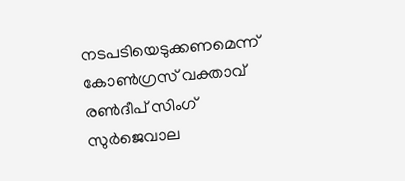നടപടിയെടുക്കണമെന്ന് കോണ്‍ഗ്രസ് വക്താവ് രണ്‍ദീപ് സിംഗ് സുര്‍ജെവാല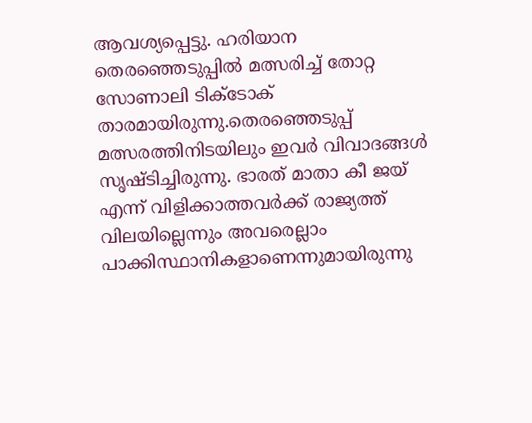ആവശ്യപ്പെട്ടു. ഹരിയാന തെരഞ്ഞെടുപ്പില്‍ മത്സരിച്ച് തോറ്റ സോണാലി ടിക്‌ടോക് താരമായിരുന്നു.തെരഞ്ഞെടുപ്പ് മത്സരത്തിനിടയിലും ഇവര്‍ വിവാദങ്ങള്‍ സൃഷ്ടിച്ചിരുന്നു. ഭാരത് മാതാ കീ ജയ് എന്ന് വിളിക്കാത്തവര്‍ക്ക് രാജ്യത്ത് വിലയില്ലെന്നും അവരെല്ലാം പാക്കിസ്ഥാനികളാണെന്നുമായിരുന്നു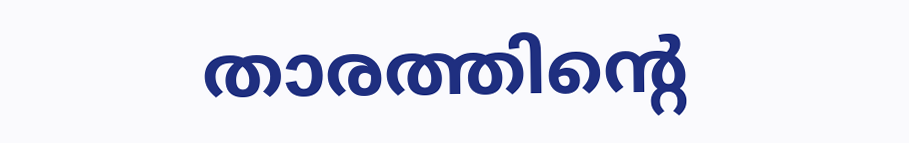താരത്തിന്റെ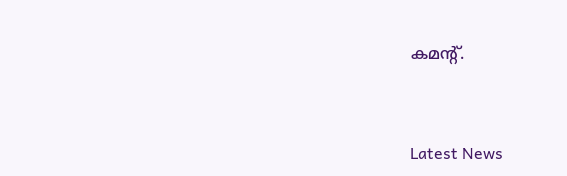കമന്റ്.



Latest News